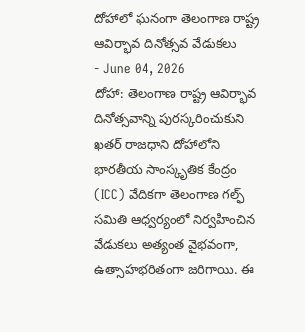దోహాలో ఘనంగా తెలంగాణ రాష్ట్ర ఆవిర్భావ దినోత్సవ వేడుకలు
- June 04, 2026
దోహా: తెలంగాణ రాష్ట్ర ఆవిర్భావ దినోత్సవాన్ని పురస్కరించుకుని ఖతర్ రాజధాని దోహాలోని భారతీయ సాంస్కృతిక కేంద్రం (ICC) వేదికగా తెలంగాణ గల్ఫ్ సమితి ఆధ్వర్యంలో నిర్వహించిన వేడుకలు అత్యంత వైభవంగా, ఉత్సాహభరితంగా జరిగాయి. ఈ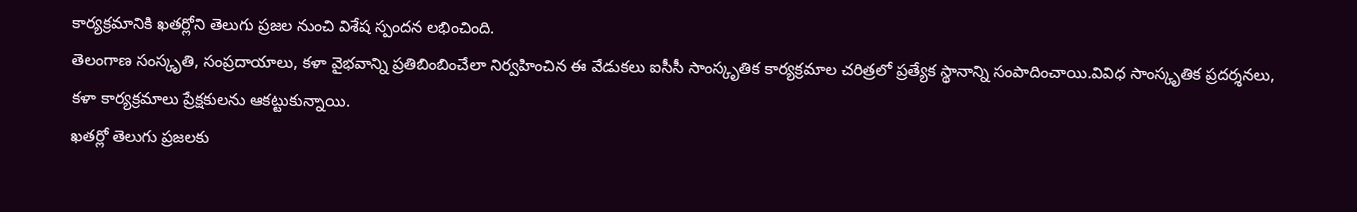కార్యక్రమానికి ఖతర్లోని తెలుగు ప్రజల నుంచి విశేష స్పందన లభించింది.
తెలంగాణ సంస్కృతి, సంప్రదాయాలు, కళా వైభవాన్ని ప్రతిబింబించేలా నిర్వహించిన ఈ వేడుకలు ఐసీసీ సాంస్కృతిక కార్యక్రమాల చరిత్రలో ప్రత్యేక స్థానాన్ని సంపాదించాయి.వివిధ సాంస్కృతిక ప్రదర్శనలు, కళా కార్యక్రమాలు ప్రేక్షకులను ఆకట్టుకున్నాయి.
ఖతర్లో తెలుగు ప్రజలకు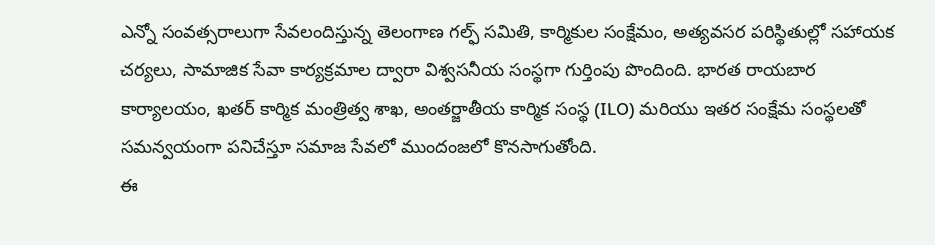ఎన్నో సంవత్సరాలుగా సేవలందిస్తున్న తెలంగాణ గల్ఫ్ సమితి, కార్మికుల సంక్షేమం, అత్యవసర పరిస్థితుల్లో సహాయక చర్యలు, సామాజిక సేవా కార్యక్రమాల ద్వారా విశ్వసనీయ సంస్థగా గుర్తింపు పొందింది. భారత రాయబార కార్యాలయం, ఖతర్ కార్మిక మంత్రిత్వ శాఖ, అంతర్జాతీయ కార్మిక సంస్థ (ILO) మరియు ఇతర సంక్షేమ సంస్థలతో సమన్వయంగా పనిచేస్తూ సమాజ సేవలో ముందంజలో కొనసాగుతోంది.
ఈ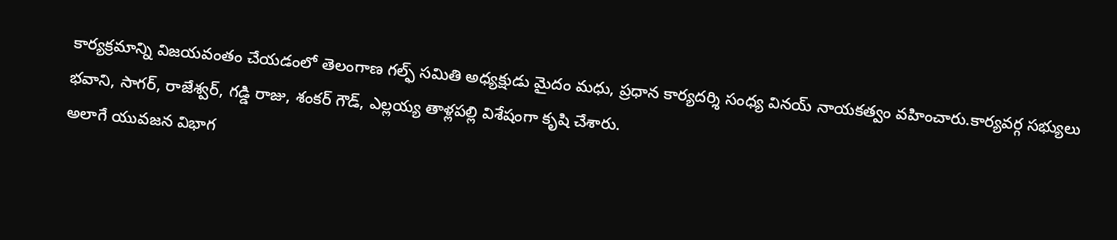కార్యక్రమాన్ని విజయవంతం చేయడంలో తెలంగాణ గల్ఫ్ సమితి అధ్యక్షుడు మైదం మధు, ప్రధాన కార్యదర్శి సంధ్య వినయ్ నాయకత్వం వహించారు.కార్యవర్గ సభ్యులు భవాని, సాగర్, రాజేశ్వర్, గడ్డి రాజు, శంకర్ గౌడ్, ఎల్లయ్య తాళ్లపల్లి విశేషంగా కృషి చేశారు.
అలాగే యువజన విభాగ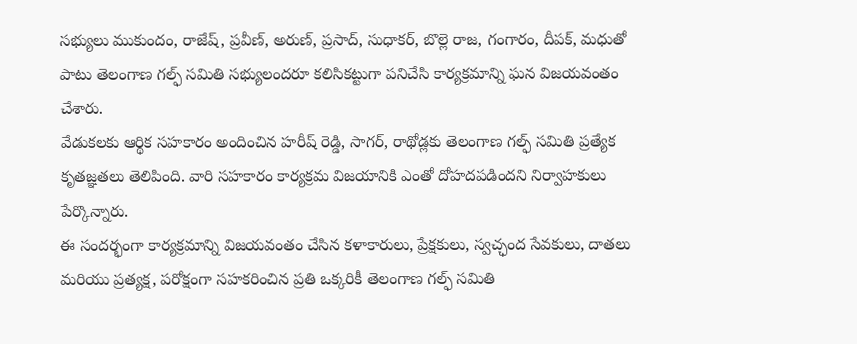సభ్యులు ముకుందం, రాజేష్, ప్రవీణ్, అరుణ్, ప్రసాద్, సుధాకర్, బొల్లె రాజ, గంగారం, దీపక్, మధుతో పాటు తెలంగాణ గల్ఫ్ సమితి సభ్యులందరూ కలిసికట్టుగా పనిచేసి కార్యక్రమాన్ని ఘన విజయవంతం చేశారు.
వేడుకలకు ఆర్థిక సహకారం అందించిన హరీష్ రెడ్డి, సాగర్, రాథోడ్లకు తెలంగాణ గల్ఫ్ సమితి ప్రత్యేక కృతజ్ఞతలు తెలిపింది. వారి సహకారం కార్యక్రమ విజయానికి ఎంతో దోహదపడిందని నిర్వాహకులు పేర్కొన్నారు.
ఈ సందర్భంగా కార్యక్రమాన్ని విజయవంతం చేసిన కళాకారులు, ప్రేక్షకులు, స్వచ్ఛంద సేవకులు, దాతలు మరియు ప్రత్యక్ష, పరోక్షంగా సహకరించిన ప్రతి ఒక్కరికీ తెలంగాణ గల్ఫ్ సమితి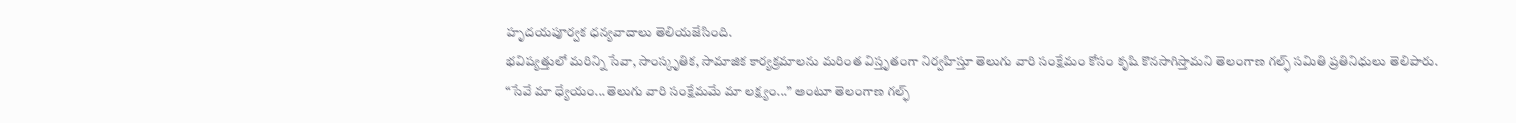హృదయపూర్వక ధన్యవాదాలు తెలియజేసింది.
భవిష్యత్తులో మరిన్ని సేవా, సాంస్కృతిక, సామాజిక కార్యక్రమాలను మరింత విస్తృతంగా నిర్వహిస్తూ తెలుగు వారి సంక్షేమం కోసం కృషి కొనసాగిస్తామని తెలంగాణ గల్ఫ్ సమితి ప్రతినిధులు తెలిపారు.
“సేవే మా ధ్యేయం...తెలుగు వారి సంక్షేమమే మా లక్ష్యం...” అంటూ తెలంగాణ గల్ఫ్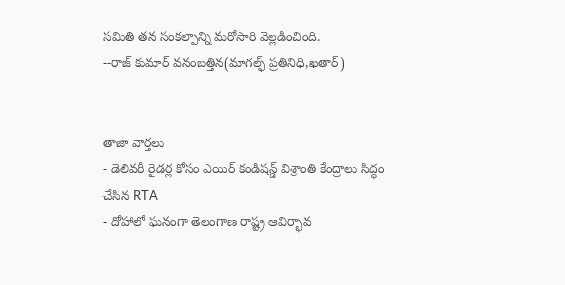సమితి తన సంకల్పాన్ని మరోసారి వెల్లడించింది.
--రాజ్ కుమార్ వనంబత్తిన(మాగల్ఫ్ ప్రతినిధి,ఖతార్)


తాజా వార్తలు
- డెలివరీ రైడర్ల కోసం ఎయిర్ కండిషన్డ్ విశ్రాంతి కేంద్రాలు సిద్ధం చేసిన RTA
- దోహాలో ఘనంగా తెలంగాణ రాష్ట్ర ఆవిర్భావ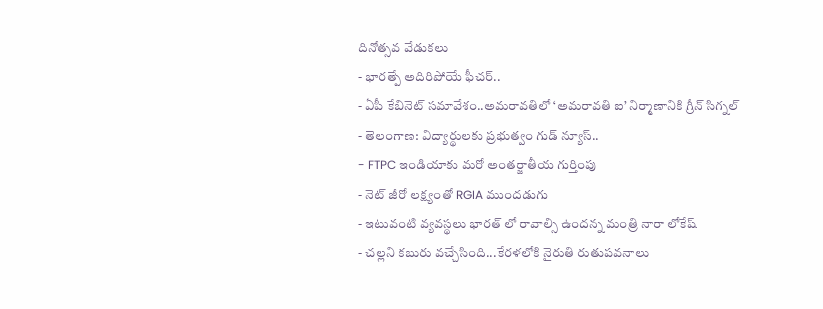దినోత్సవ వేడుకలు
- భారత్పే అదిరిపోయే ఫీచర్..
- ఏపీ కేబినెట్ సమావేశం..అమరావతిలో ‘అమరావతి ఐ’ నిర్మాణానికి గ్రీన్ సిగ్నల్
- తెలంగాణ: విద్యార్థులకు ప్రభుత్వం గుడ్ న్యూస్..
- FTPC ఇండియాకు మరో అంతర్జాతీయ గుర్తింపు
- నెట్ జీరో లక్ష్యంతో RGIA ముందడుగు
- ఇటువంటి వ్యవస్థలు భారత్ లో రావాల్సి ఉందన్న మంత్రి నారా లోకేష్
- చల్లని కబురు వచ్చేసింది...కేరళలోకి నైరుతి రుతుపవనాలు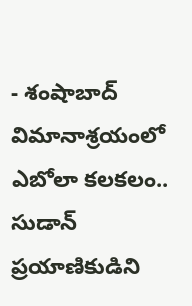- శంషాబాద్ విమానాశ్రయంలో ఎబోలా కలకలం.. సుడాన్ ప్రయాణికుడిని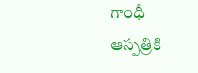గాంధీ ఆస్పత్రికి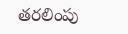తరలింపు